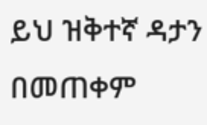ይህ ዝቅተኛ ዳታን በመጠቀም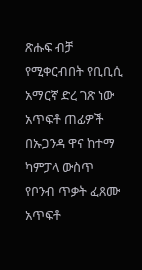ጽሑፍ ብቻ የሚቀርብበት የቢቢሲ አማርኛ ድረ ገጽ ነው
አጥፍቶ ጠፊዎች በኡጋንዳ ዋና ከተማ ካምፓላ ውስጥ የቦንብ ጥቃት ፈጸሙ
አጥፍቶ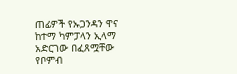ጠፊዎች የኡጋንዳን ዋና ከተማ ካምፓላን ኢላማ አድርገው በፈጸሟቸው የቦምብ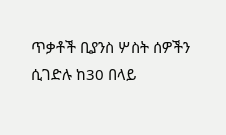ጥቃቶች ቢያንስ ሦስት ሰዎችን ሲገድሉ ከ30 በላይ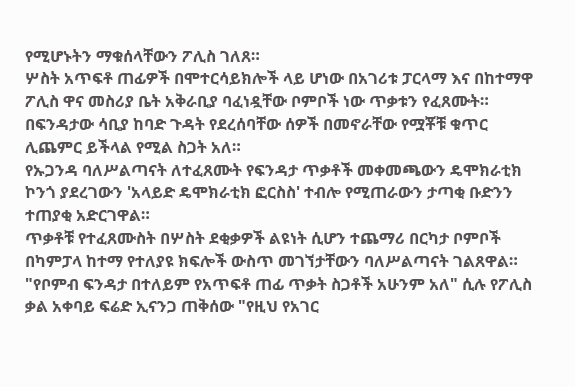የሚሆኑትን ማቁሰላቸውን ፖሊስ ገለጸ።
ሦስት አጥፍቶ ጠፊዎች በሞተርሳይክሎች ላይ ሆነው በአገሪቱ ፓርላማ እና በከተማዋ ፖሊስ ዋና መስሪያ ቤት አቅራቢያ ባፈነዷቸው ቦምቦች ነው ጥቃቱን የፈጸሙት።
በፍንዳታው ሳቢያ ከባድ ጉዳት የደረሰባቸው ሰዎች በመኖራቸው የሟቾቹ ቁጥር ሊጨምር ይችላል የሚል ስጋት አለ።
የኡጋንዳ ባለሥልጣናት ለተፈጸሙት የፍንዳታ ጥቃቶች መቀመጫውን ዴሞክራቲክ ኮንጎ ያደረገውን 'አላይድ ዴሞክራቲክ ፎርስስ' ተብሎ የሚጠራውን ታጣቂ ቡድንን ተጠያቂ አድርገዋል።
ጥቃቶቹ የተፈጸሙስት በሦስት ደቂቃዎች ልዩነት ሲሆን ተጨማሪ በርካታ ቦምቦች በካምፓላ ከተማ የተለያዩ ክፍሎች ውስጥ መገኘታቸውን ባለሥልጣናት ገልጸዋል።
"የቦምብ ፍንዳታ በተለይም የአጥፍቶ ጠፊ ጥቃት ስጋቶች አሁንም አለ" ሲሉ የፖሊስ ቃል አቀባይ ፍሬድ ኢናንጋ ጠቅሰው "የዚህ የአገር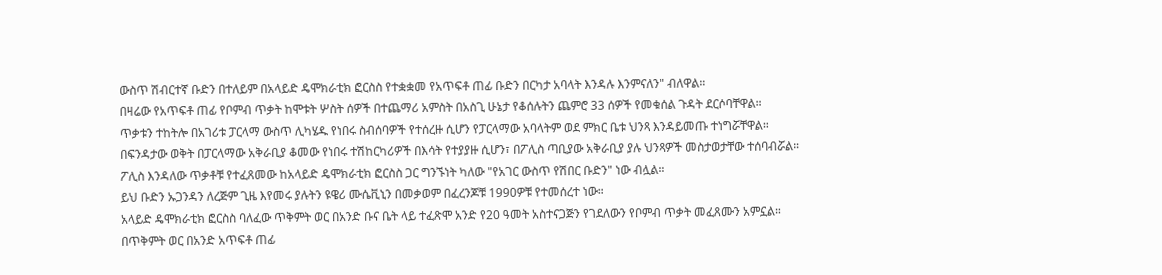ውስጥ ሽብርተኛ ቡድን በተለይም በአላይድ ዴሞክራቲክ ፎርስስ የተቋቋመ የአጥፍቶ ጠፊ ቡድን በርካታ አባላት እንዳሉ እንምናለን" ብለዋል።
በዛሬው የአጥፍቶ ጠፊ የቦምብ ጥቃት ከሞቱት ሦስት ሰዎች በተጨማሪ አምስት በአስጊ ሁኔታ የቆሰሉትን ጨምሮ 33 ሰዎች የመቁሰል ጉዳት ደርሶባቸዋል።
ጥቃቱን ተከትሎ በአገሪቱ ፓርላማ ውስጥ ሊካሄዱ የነበሩ ስብሰባዎች የተሰረዙ ሲሆን የፓርላማው አባላትም ወደ ምክር ቤቱ ህንጻ እንዳይመጡ ተነግሯቸዋል።
በፍንዳታው ወቅት በፓርላማው አቅራቢያ ቆመው የነበሩ ተሽከርካሪዎች በእሳት የተያያዙ ሲሆን፣ በፖሊስ ጣቢያው አቅራቢያ ያሉ ህንጻዎች መስታወታቸው ተሰባብሯል።
ፖሊስ እንዳለው ጥቃቶቹ የተፈጸመው ከአላይድ ዴሞክራቲክ ፎርስስ ጋር ግንኙነት ካለው "የአገር ውስጥ የሽበር ቡድን" ነው ብሏል።
ይህ ቡድን ኡጋንዳን ለረጅም ጊዜ እየመሩ ያሉትን ዩዌሪ ሙሴቪኒን በመቃወም በፈረንጆቹ 1990ዎቹ የተመሰረተ ነው።
አላይድ ዴሞክራቲክ ፎርስስ ባለፈው ጥቅምት ወር በአንድ ቡና ቤት ላይ ተፈጽሞ አንድ የ20 ዓመት አስተናጋጅን የገደለውን የቦምብ ጥቃት መፈጸሙን አምኗል።
በጥቅምት ወር በአንድ አጥፍቶ ጠፊ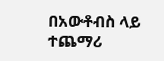በአውቶብስ ላይ ተጨማሪ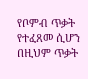የቦምብ ጥቃት የተፈጸመ ሲሆን በዚህም ጥቃት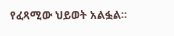የፈጻሚው ህይወት አልፏል።